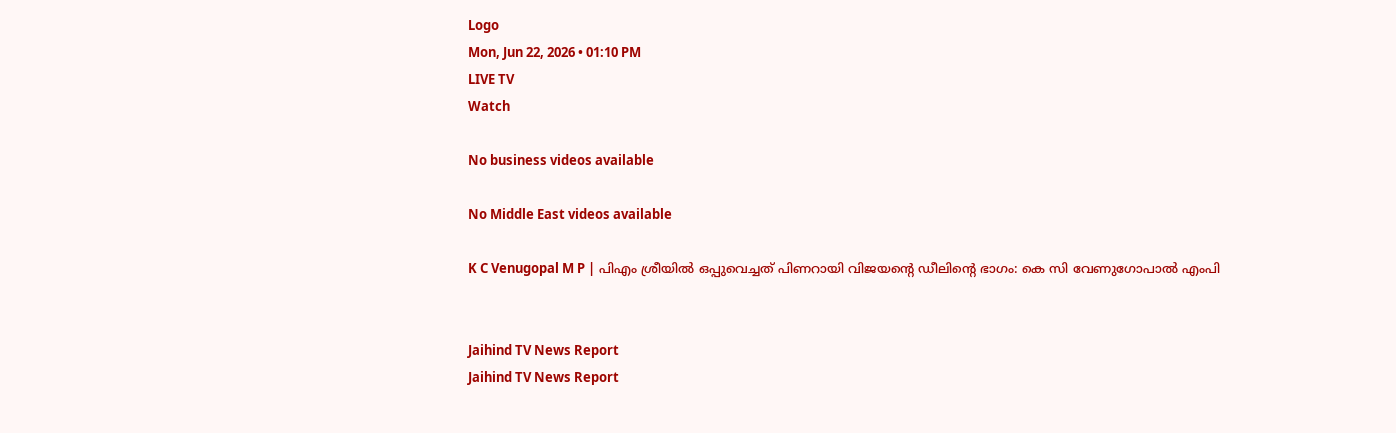Logo
Mon, Jun 22, 2026 • 01:10 PM
LIVE TV
Watch

No business videos available

No Middle East videos available

K C Venugopal M P | പിഎം ശ്രീയില്‍ ഒപ്പുവെച്ചത് പിണറായി വിജയന്റെ ഡീലിന്റെ ഭാഗം: കെ സി വേണുഗോപാല്‍ എംപി


Jaihind TV News Report
Jaihind TV News Report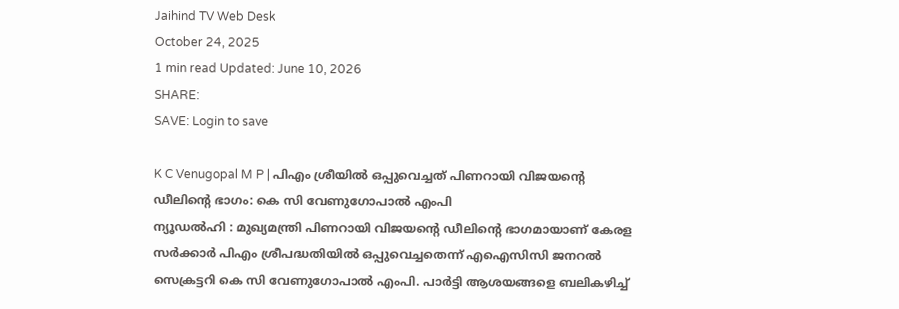Jaihind TV Web Desk
October 24, 2025
1 min read Updated: June 10, 2026
SHARE:
SAVE: Login to save

K C Venugopal M P | പിഎം ശ്രീയില്‍ ഒപ്പുവെച്ചത് പിണറായി വിജയന്റെ ഡീലിന്റെ ഭാഗം: കെ സി വേണുഗോപാല്‍ എംപി
ന്യൂഡല്‍ഹി : മുഖ്യമന്ത്രി പിണറായി വിജയന്റെ ഡീലിന്റെ ഭാഗമായാണ് കേരള സര്‍ക്കാര്‍ പിഎം ശ്രീപദ്ധതിയില്‍ ഒപ്പുവെച്ചതെന്ന് എഐസിസി ജനറല്‍ സെക്രട്ടറി കെ സി വേണുഗോപാല്‍ എംപി. പാര്‍ട്ടി ആശയങ്ങളെ ബലികഴിച്ച്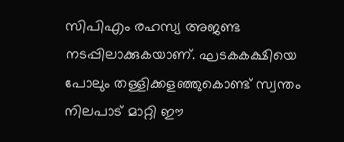സിപിഎം രഹസ്യ അജണ്ട നടപ്പിലാക്കുകയാണ്. ഘടകകക്ഷിയെ പോലും തള്ളിക്കളഞ്ഞുകൊണ്ട് സ്വന്തം നിലപാട് മാറ്റി ഈ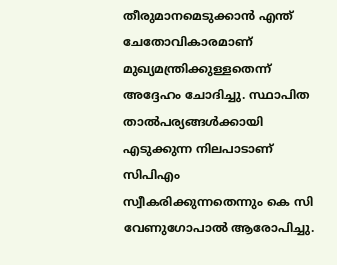തീരുമാനമെടുക്കാന്‍ എന്ത് ചേതോവികാരമാണ് മുഖ്യമന്ത്രിക്കുള്ളതെന്ന് അദ്ദേഹം ചോദിച്ചു. സ്ഥാപിത താല്‍പര്യങ്ങള്‍ക്കായി എടുക്കുന്ന നിലപാടാണ് സിപിഎം സ്വീകരിക്കുന്നതെന്നും കെ സി വേണുഗോപാല്‍ ആരോപിച്ചു.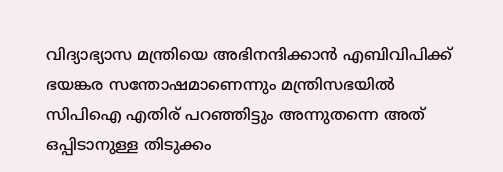വിദ്യാഭ്യാസ മന്ത്രിയെ അഭിനന്ദിക്കാന്‍ എബിവിപിക്ക് ഭയങ്കര സന്തോഷമാണെന്നും മന്ത്രിസഭയില്‍ സിപിഐ എതിര് പറഞ്ഞിട്ടും അന്നുതന്നെ അത് ഒപ്പിടാനുള്ള തിടുക്കം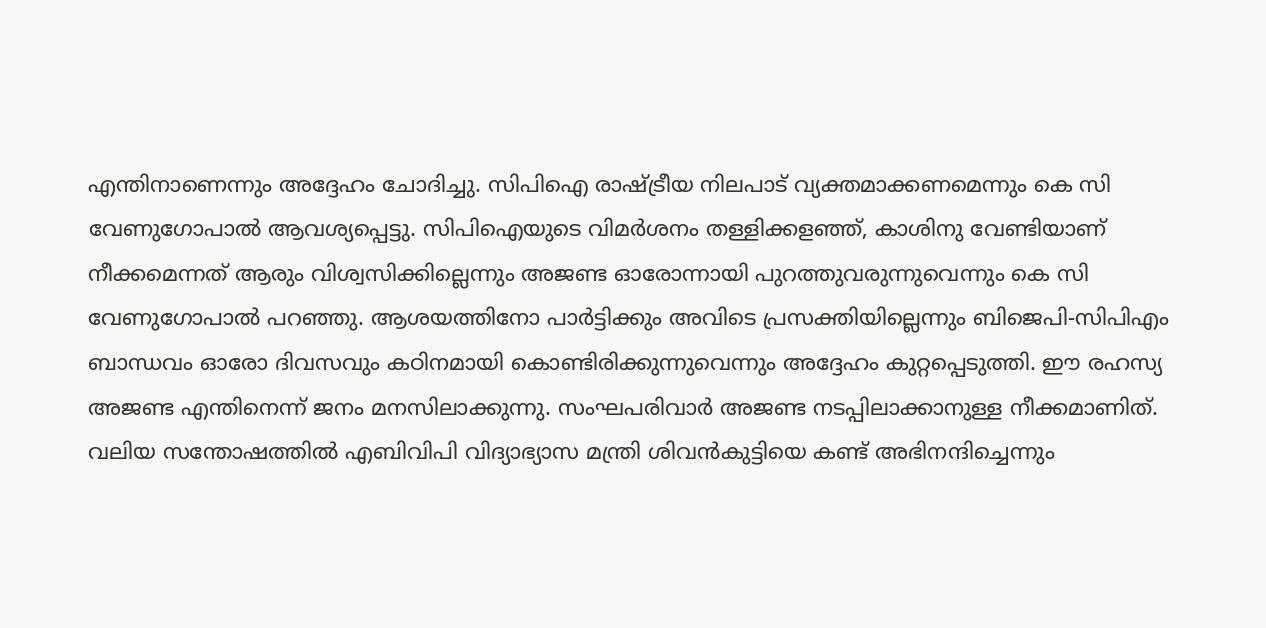എന്തിനാണെന്നും അദ്ദേഹം ചോദിച്ചു. സിപിഐ രാഷ്ട്രീയ നിലപാട് വ്യക്തമാക്കണമെന്നും കെ സി വേണുഗോപാല്‍ ആവശ്യപ്പെട്ടു. സിപിഐയുടെ വിമര്‍ശനം തള്ളിക്കളഞ്ഞ്, കാശിനു വേണ്ടിയാണ് നീക്കമെന്നത് ആരും വിശ്വസിക്കില്ലെന്നും അജണ്ട ഓരോന്നായി പുറത്തുവരുന്നുവെന്നും കെ സി വേണുഗോപാല്‍ പറഞ്ഞു. ആശയത്തിനോ പാര്‍ട്ടിക്കും അവിടെ പ്രസക്തിയില്ലെന്നും ബിജെപി-സിപിഎം ബാന്ധവം ഓരോ ദിവസവും കഠിനമായി കൊണ്ടിരിക്കുന്നുവെന്നും അദ്ദേഹം കുറ്റപ്പെടുത്തി. ഈ രഹസ്യ അജണ്ട എന്തിനെന്ന് ജനം മനസിലാക്കുന്നു. സംഘപരിവാര്‍ അജണ്ട നടപ്പിലാക്കാനുള്ള നീക്കമാണിത്. വലിയ സന്തോഷത്തില്‍ എബിവിപി വിദ്യാഭ്യാസ മന്ത്രി ശിവന്‍കുട്ടിയെ കണ്ട് അഭിനന്ദിച്ചെന്നും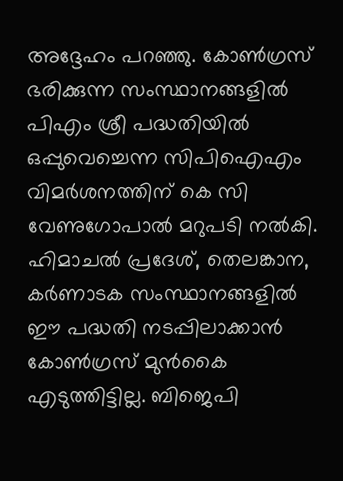അദ്ദേഹം പറഞ്ഞു. കോണ്‍ഗ്രസ് ഭരിക്കുന്ന സംസ്ഥാനങ്ങളില്‍ പിഎം ശ്രീ പദ്ധതിയില്‍ ഒപ്പുവെച്ചെന്ന സിപിഐഎം വിമര്‍ശനത്തിന് കെ സി വേണുഗോപാല്‍ മറുപടി നല്‍കി. ഹിമാചല്‍ പ്രദേശ്, തെലങ്കാന, കര്‍ണാടക സംസ്ഥാനങ്ങളില്‍ ഈ പദ്ധതി നടപ്പിലാക്കാന്‍ കോണ്‍ഗ്രസ് മുന്‍കൈ എടുത്തിട്ടില്ല. ബിജെപി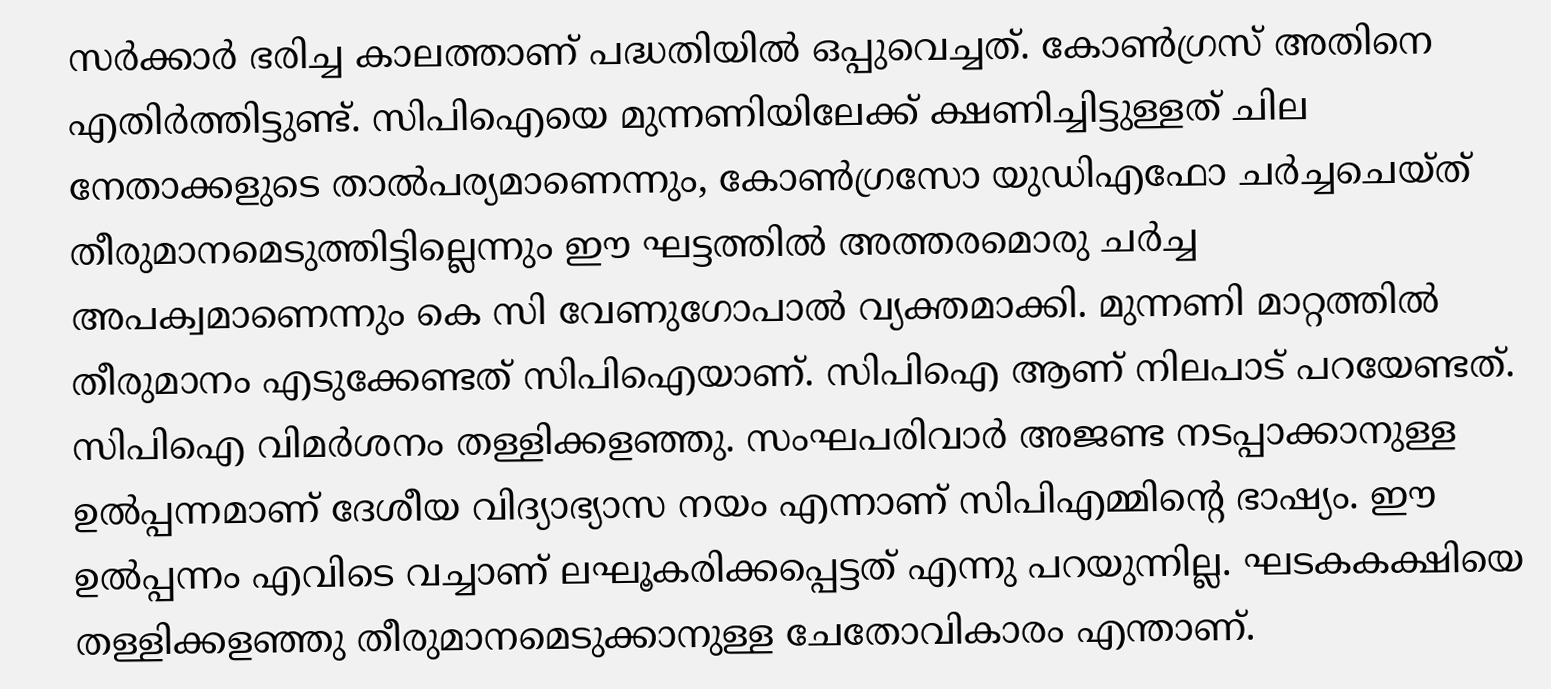സര്‍ക്കാര്‍ ഭരിച്ച കാലത്താണ് പദ്ധതിയില്‍ ഒപ്പുവെച്ചത്. കോണ്‍ഗ്രസ് അതിനെ എതിര്‍ത്തിട്ടുണ്ട്. സിപിഐയെ മുന്നണിയിലേക്ക് ക്ഷണിച്ചിട്ടുള്ളത് ചില നേതാക്കളുടെ താല്‍പര്യമാണെന്നും, കോണ്‍ഗ്രസോ യുഡിഎഫോ ചര്‍ച്ചചെയ്ത് തീരുമാനമെടുത്തിട്ടില്ലെന്നും ഈ ഘട്ടത്തില്‍ അത്തരമൊരു ചര്‍ച്ച അപക്വമാണെന്നും കെ സി വേണുഗോപാല്‍ വ്യക്തമാക്കി. മുന്നണി മാറ്റത്തില്‍ തീരുമാനം എടുക്കേണ്ടത് സിപിഐയാണ്. സിപിഐ ആണ് നിലപാട് പറയേണ്ടത്. സിപിഐ വിമര്‍ശനം തള്ളിക്കളഞ്ഞു. സംഘപരിവാര്‍ അജണ്ട നടപ്പാക്കാനുള്ള ഉല്‍പ്പന്നമാണ് ദേശീയ വിദ്യാഭ്യാസ നയം എന്നാണ് സിപിഎമ്മിന്റെ ഭാഷ്യം. ഈ ഉല്‍പ്പന്നം എവിടെ വച്ചാണ് ലഘൂകരിക്കപ്പെട്ടത് എന്നു പറയുന്നില്ല. ഘടകകക്ഷിയെ തള്ളിക്കളഞ്ഞു തീരുമാനമെടുക്കാനുള്ള ചേതോവികാരം എന്താണ്.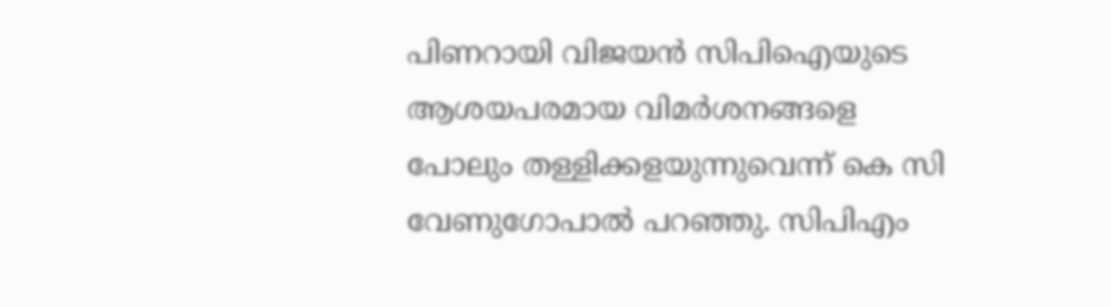പിണറായി വിജയന്‍ സിപിഐയുടെ ആശയപരമായ വിമര്‍ശനങ്ങളെ പോലും തള്ളിക്കളയുന്നുവെന്ന് കെ സി വേണുഗോപാല്‍ പറഞ്ഞു. സിപിഎം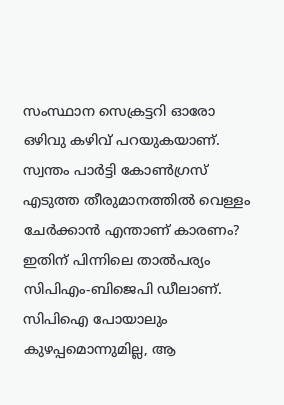സംസ്ഥാന സെക്രട്ടറി ഓരോ ഒഴിവു കഴിവ് പറയുകയാണ്. സ്വന്തം പാര്‍ട്ടി കോണ്‍ഗ്രസ് എടുത്ത തീരുമാനത്തില്‍ വെള്ളം ചേര്‍ക്കാന്‍ എന്താണ് കാരണം? ഇതിന് പിന്നിലെ താല്‍പര്യം സിപിഎം-ബിജെപി ഡീലാണ്. സിപിഐ പോയാലും കുഴപ്പമൊന്നുമില്ല, ആ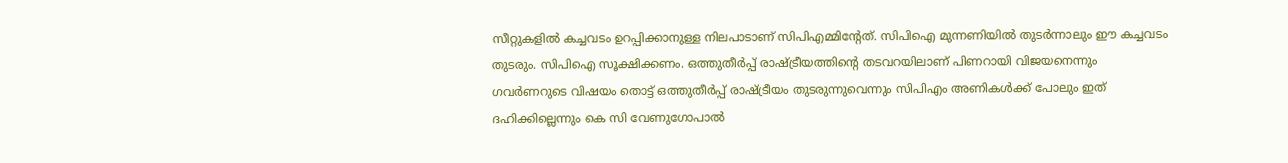സീറ്റുകളില്‍ കച്ചവടം ഉറപ്പിക്കാനുള്ള നിലപാടാണ് സിപിഎമ്മിന്റേത്. സിപിഐ മുന്നണിയില്‍ തുടര്‍ന്നാലും ഈ കച്ചവടം തുടരും. സിപിഐ സൂക്ഷിക്കണം. ഒത്തുതീര്‍പ്പ് രാഷ്ട്രീയത്തിന്റെ തടവറയിലാണ് പിണറായി വിജയനെന്നും ഗവര്‍ണറുടെ വിഷയം തൊട്ട് ഒത്തുതീര്‍പ്പ് രാഷ്ട്രീയം തുടരുന്നുവെന്നും സിപിഎം അണികള്‍ക്ക് പോലും ഇത് ദഹിക്കില്ലെന്നും കെ സി വേണുഗോപാല്‍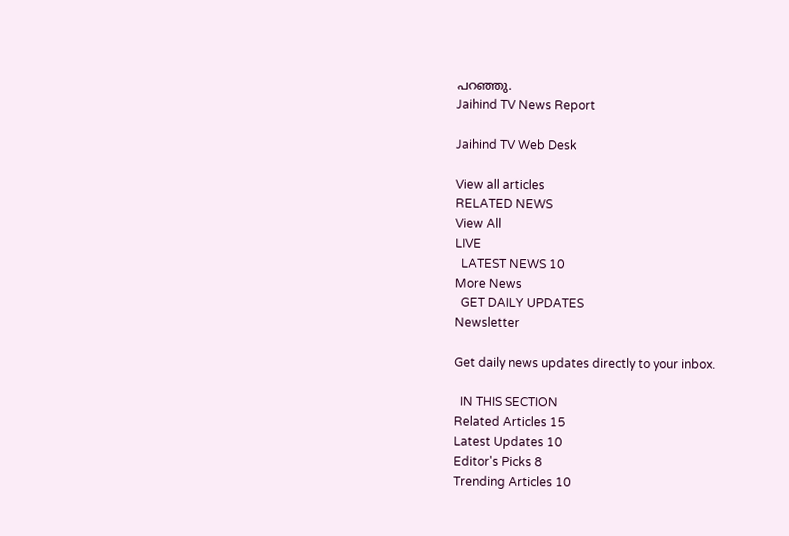പറഞ്ഞു.
Jaihind TV News Report

Jaihind TV Web Desk

View all articles
RELATED NEWS
View All
LIVE
  LATEST NEWS 10
More News
  GET DAILY UPDATES
Newsletter

Get daily news updates directly to your inbox.

  IN THIS SECTION
Related Articles 15
Latest Updates 10
Editor's Picks 8
Trending Articles 10